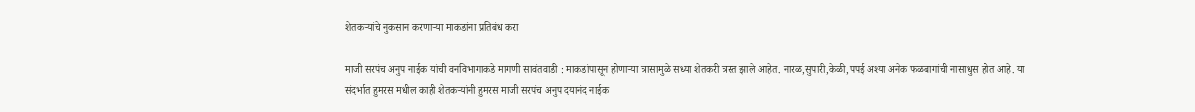शेतकऱ्यांचे नुकसान करणाऱ्या माकडांना प्रतिबंध करा

माजी सरपंच अनुप नाईक यांची वनविभागाकडे मागणी सावंतवाडी : माकडांपासून होणाऱ्या त्रासामुळे सध्या शेतकरी त्रस्त झाले आहेत. नारळ,सुपारी,केळी,पपई अश्या अनेक फळबागांची नासाधुस होत आहे. या संदर्भात हुमरस मधील काही शेतकऱ्यांनी हुमरस माजी सरपंच अनुप दयानंद नाईक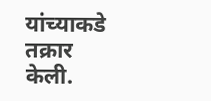यांच्याकडे तक्रार केली.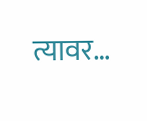त्यावर…